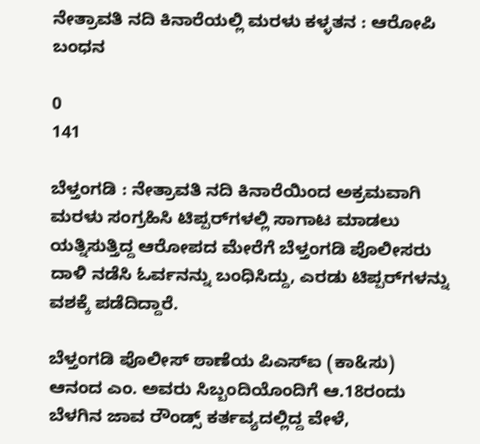ನೇತ್ರಾವತಿ ನದಿ ಕಿನಾರೆಯಲ್ಲಿ ಮರಳು ಕಳ್ಳತನ : ಆರೋಪಿ ಬಂಧನ

0
141

ಬೆಳ್ತಂಗಡಿ : ನೇತ್ರಾವತಿ ನದಿ ಕಿನಾರೆಯಿಂದ ಅಕ್ರಮವಾಗಿ ಮರಳು ಸಂಗ್ರಹಿಸಿ ಟಿಪ್ಪರ್‌ಗಳಲ್ಲಿ ಸಾಗಾಟ ಮಾಡಲು ಯತ್ನಿಸುತ್ತಿದ್ದ ಆರೋಪದ ಮೇರೆಗೆ ಬೆಳ್ತಂಗಡಿ ಪೊಲೀಸರು ದಾಳಿ ನಡೆಸಿ ಓರ್ವನನ್ನು ಬಂಧಿಸಿದ್ದು, ಎರಡು ಟಿಪ್ಪರ್‌ಗಳನ್ನು ವಶಕ್ಕೆ ಪಡೆದಿದ್ದಾರೆ.

ಬೆಳ್ತಂಗಡಿ ಪೊಲೀಸ್ ಠಾಣೆಯ ಪಿಎಸ್‌ಐ (ಕಾ&ಸು) ಆನಂದ ಎಂ. ಅವರು ಸಿಬ್ಬಂದಿಯೊಂದಿಗೆ ಆ.18ರಂದು ಬೆಳಗಿನ ಜಾವ ರೌಂಡ್ಸ್ ಕರ್ತವ್ಯದಲ್ಲಿದ್ದ ವೇಳೆ,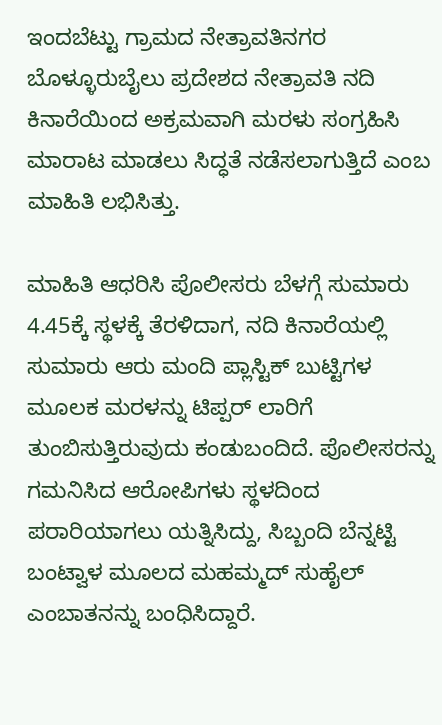ಇಂದಬೆಟ್ಟು ಗ್ರಾಮದ ನೇತ್ರಾವತಿನಗರ ಬೊಳ್ಳೂರುಬೈಲು ಪ್ರದೇಶದ ನೇತ್ರಾವತಿ ನದಿ ಕಿನಾರೆಯಿಂದ ಅಕ್ರಮವಾಗಿ ಮರಳು ಸಂಗ್ರಹಿಸಿ ಮಾರಾಟ ಮಾಡಲು ಸಿದ್ಧತೆ ನಡೆಸಲಾಗುತ್ತಿದೆ ಎಂಬ ಮಾಹಿತಿ ಲಭಿಸಿತ್ತು.

ಮಾಹಿತಿ ಆಧರಿಸಿ ಪೊಲೀಸರು ಬೆಳಗ್ಗೆ ಸುಮಾರು 4.45ಕ್ಕೆ ಸ್ಥಳಕ್ಕೆ ತೆರಳಿದಾಗ, ನದಿ ಕಿನಾರೆಯಲ್ಲಿ ಸುಮಾರು ಆರು ಮಂದಿ ಪ್ಲಾಸ್ಟಿಕ್ ಬುಟ್ಟಿಗಳ ಮೂಲಕ ಮರಳನ್ನು ಟಿಪ್ಪರ್ ಲಾರಿಗೆ ತುಂಬಿಸುತ್ತಿರುವುದು ಕಂಡುಬಂದಿದೆ. ಪೊಲೀಸರನ್ನು ಗಮನಿಸಿದ ಆರೋಪಿಗಳು ಸ್ಥಳದಿಂದ ಪರಾರಿಯಾಗಲು ಯತ್ನಿಸಿದ್ದು, ಸಿಬ್ಬಂದಿ ಬೆನ್ನಟ್ಟಿ ಬಂಟ್ವಾಳ ಮೂಲದ ಮಹಮ್ಮದ್ ಸುಹೈಲ್ ಎಂಬಾತನನ್ನು ಬಂಧಿಸಿದ್ದಾರೆ.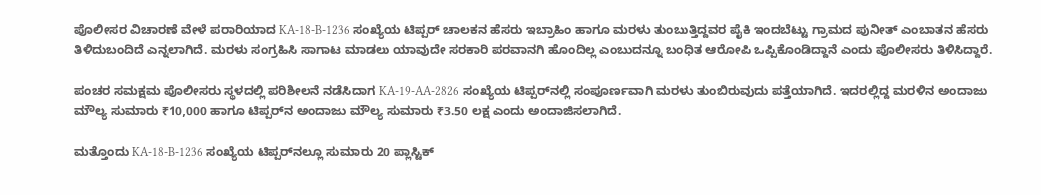ಪೊಲೀಸರ ವಿಚಾರಣೆ ವೇಳೆ ಪರಾರಿಯಾದ KA-18-B-1236 ಸಂಖ್ಯೆಯ ಟಿಪ್ಪರ್ ಚಾಲಕನ ಹೆಸರು ಇಬ್ರಾಹಿಂ ಹಾಗೂ ಮರಳು ತುಂಬುತ್ತಿದ್ದವರ ಪೈಕಿ ಇಂದಬೆಟ್ಟು ಗ್ರಾಮದ ಪುನೀತ್ ಎಂಬಾತನ ಹೆಸರು ತಿಳಿದುಬಂದಿದೆ ಎನ್ನಲಾಗಿದೆ. ಮರಳು ಸಂಗ್ರಹಿಸಿ ಸಾಗಾಟ ಮಾಡಲು ಯಾವುದೇ ಸರಕಾರಿ ಪರವಾನಗಿ ಹೊಂದಿಲ್ಲ ಎಂಬುದನ್ನೂ ಬಂಧಿತ ಆರೋಪಿ ಒಪ್ಪಿಕೊಂಡಿದ್ದಾನೆ ಎಂದು ಪೊಲೀಸರು ತಿಳಿಸಿದ್ದಾರೆ.

ಪಂಚರ ಸಮಕ್ಷಮ ಪೊಲೀಸರು ಸ್ಥಳದಲ್ಲಿ ಪರಿಶೀಲನೆ ನಡೆಸಿದಾಗ KA-19-AA-2826 ಸಂಖ್ಯೆಯ ಟಿಪ್ಪರ್‌ನಲ್ಲಿ ಸಂಪೂರ್ಣವಾಗಿ ಮರಳು ತುಂಬಿರುವುದು ಪತ್ತೆಯಾಗಿದೆ. ಇದರಲ್ಲಿದ್ದ ಮರಳಿನ ಅಂದಾಜು ಮೌಲ್ಯ ಸುಮಾರು ₹10,000 ಹಾಗೂ ಟಿಪ್ಪರ್‌ನ ಅಂದಾಜು ಮೌಲ್ಯ ಸುಮಾರು ₹3.50 ಲಕ್ಷ ಎಂದು ಅಂದಾಜಿಸಲಾಗಿದೆ.

ಮತ್ತೊಂದು KA-18-B-1236 ಸಂಖ್ಯೆಯ ಟಿಪ್ಪರ್‌ನಲ್ಲೂ ಸುಮಾರು 20 ಪ್ಲಾಸ್ಟಿಕ್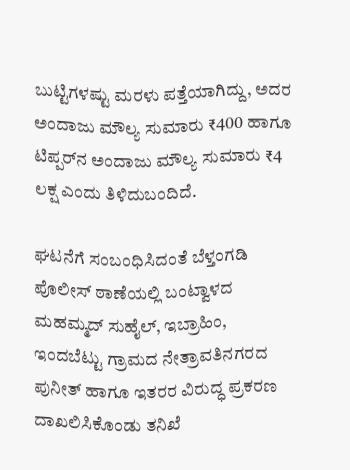ಬುಟ್ಟಿಗಳಷ್ಟು ಮರಳು ಪತ್ತೆಯಾಗಿದ್ದು, ಅದರ ಅಂದಾಜು ಮೌಲ್ಯ ಸುಮಾರು ₹400 ಹಾಗೂ ಟಿಪ್ಪರ್‌ನ ಅಂದಾಜು ಮೌಲ್ಯ ಸುಮಾರು ₹4 ಲಕ್ಷ ಎಂದು ತಿಳಿದುಬಂದಿದೆ.

ಘಟನೆಗೆ ಸಂಬಂಧಿಸಿದಂತೆ ಬೆಳ್ತಂಗಡಿ ಪೊಲೀಸ್ ಠಾಣೆಯಲ್ಲಿ ಬಂಟ್ವಾಳದ ಮಹಮ್ಮದ್ ಸುಹೈಲ್, ಇಬ್ರಾಹಿಂ, ಇಂದಬೆಟ್ಟು ಗ್ರಾಮದ ನೇತ್ರಾವತಿನಗರದ ಪುನೀತ್ ಹಾಗೂ ಇತರರ ವಿರುದ್ಧ ಪ್ರಕರಣ ದಾಖಲಿಸಿಕೊಂಡು ತನಿಖೆ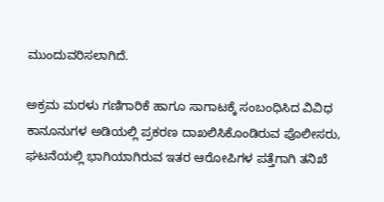ಮುಂದುವರಿಸಲಾಗಿದೆ.

ಅಕ್ರಮ ಮರಳು ಗಣಿಗಾರಿಕೆ ಹಾಗೂ ಸಾಗಾಟಕ್ಕೆ ಸಂಬಂಧಿಸಿದ ವಿವಿಧ ಕಾನೂನುಗಳ ಅಡಿಯಲ್ಲಿ ಪ್ರಕರಣ ದಾಖಲಿಸಿಕೊಂಡಿರುವ ಪೊಲೀಸರು, ಘಟನೆಯಲ್ಲಿ ಭಾಗಿಯಾಗಿರುವ ಇತರ ಆರೋಪಿಗಳ ಪತ್ತೆಗಾಗಿ ತನಿಖೆ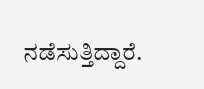ನಡೆಸುತ್ತಿದ್ದಾರೆ.